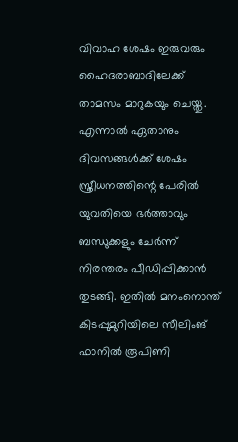വിവാഹ ശേഷം ഇരുവരും ഹൈദരാബാദിലേക്ക് താമസം മാറുകയും ചെയ്തു. എന്നാൽ ഏതാനും ദിവസങ്ങള്‍ക്ക് ശേഷം സ്ത്രീധനത്തിന്റെ പേരില്‍ യുവതിയെ ഭര്‍ത്താവും ബന്ധുക്കളും ചേര്‍ന്ന് നിരന്തരം പീഡിപ്പിക്കാൻ തുടങ്ങി. ഇതില്‍ മനംനൊന്ത് കിടപ്പുമുറിയിലെ സീലിംങ് ഫാനില്‍ രൂപിണി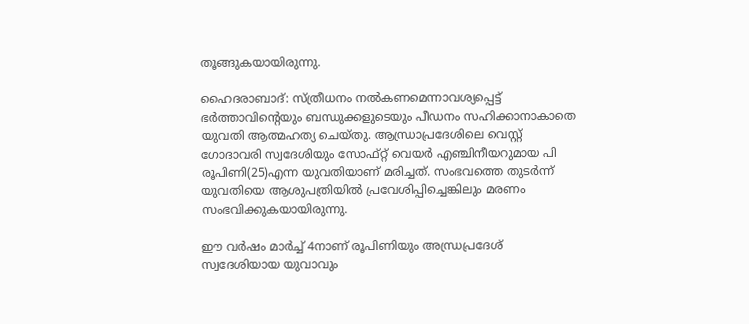തൂങ്ങുകയായിരുന്നു.

ഹൈദരാബാദ്: സ്ത്രീധനം നല്‍കണമെന്നാവശ്യപ്പെട്ട് ഭര്‍ത്താവിന്റെയും ബന്ധുക്കളുടെയും പീഡനം സഹിക്കാനാകാതെ യുവതി ആത്മഹത്യ ചെയ്തു. ആന്ധ്രാപ്രദേശിലെ വെസ്റ്റ് ഗോദാവരി സ്വദേശിയും സോഫ്റ്റ് വെയര്‍ എഞ്ചിനീയറുമായ പി രൂപിണി(25)എന്ന യുവതിയാണ് മരിച്ചത്. സംഭവത്തെ തുടര്‍ന്ന് യുവതിയെ ആശുപത്രിയില്‍ പ്രവേശിപ്പിച്ചെങ്കിലും മരണം സംഭവിക്കുകയായിരുന്നു.

ഈ വര്‍ഷം മാര്‍ച്ച് 4നാണ് രൂപിണിയും അന്ധ്രപ്രദേശ് സ്വദേശിയായ യുവാവും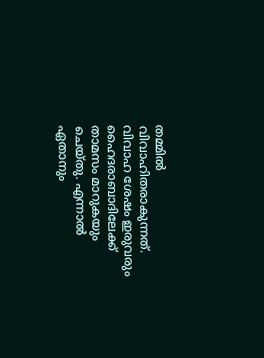തമ്മില്‍ വിവാഹിതരാകുന്നത്. വിവാഹ ശേഷം ഇരുവരും ഹൈദരാബാദിലേക്ക് താമസം മാറുകയും ചെയ്തു. എന്നാൽ ഏതാനും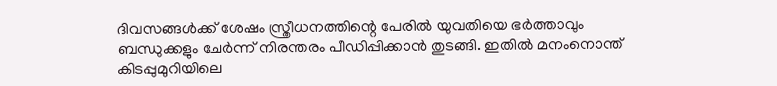ദിവസങ്ങള്‍ക്ക് ശേഷം സ്ത്രീധനത്തിന്റെ പേരില്‍ യുവതിയെ ഭര്‍ത്താവും ബന്ധുക്കളും ചേര്‍ന്ന് നിരന്തരം പീഡിപ്പിക്കാൻ തുടങ്ങി. ഇതില്‍ മനംനൊന്ത് കിടപ്പുമുറിയിലെ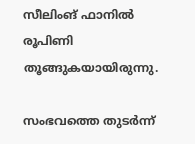സീലിംങ് ഫാനില്‍ രൂപിണി തൂങ്ങുകയായിരുന്നു.

സംഭവത്തെ തുടര്‍ന്ന്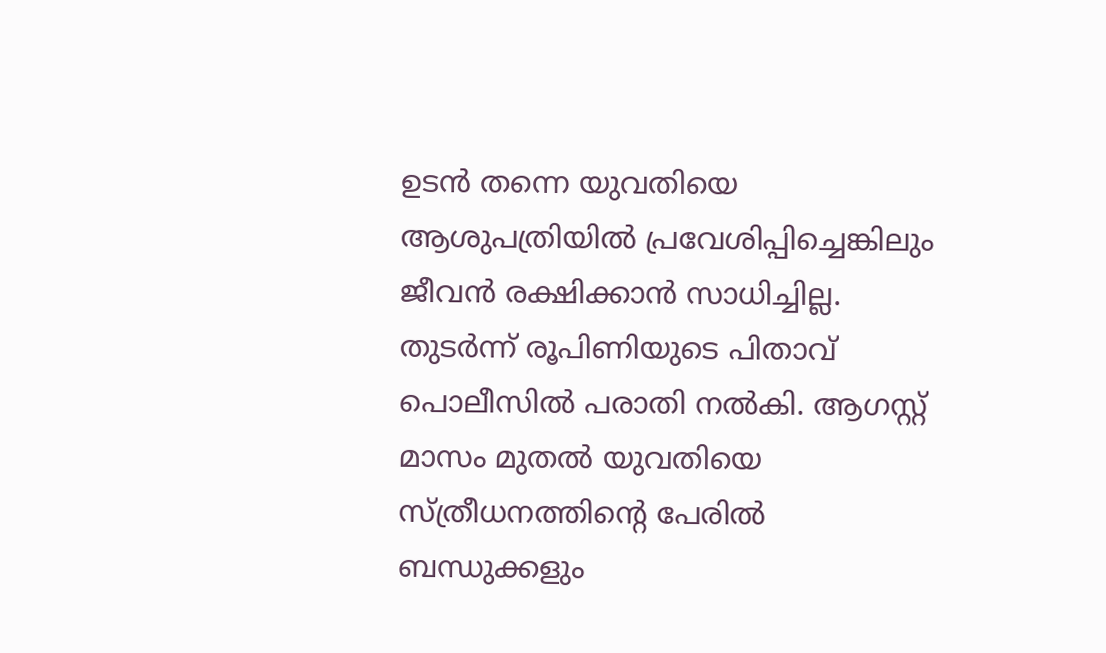ഉടന്‍ തന്നെ യുവതിയെ ആശുപത്രിയില്‍ പ്രവേശിപ്പിച്ചെങ്കിലും ജീവന്‍ രക്ഷിക്കാന്‍ സാധിച്ചില്ല. തുടര്‍ന്ന് രൂപിണിയുടെ പിതാവ് പൊലീസില്‍ പരാതി നല്‍കി. ആഗസ്റ്റ് മാസം മുതല്‍ യുവതിയെ സ്ത്രീധനത്തിന്റെ പേരില്‍ ബന്ധുക്കളും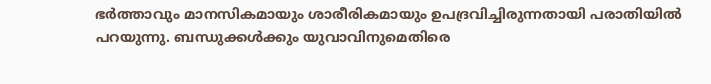ഭര്‍ത്താവും മാനസികമായും ശാരീരികമായും ഉപദ്രവിച്ചിരുന്നതായി പരാതിയില്‍ പറയുന്നു. ബന്ധുക്കള്‍ക്കും യുവാവിനുമെതിരെ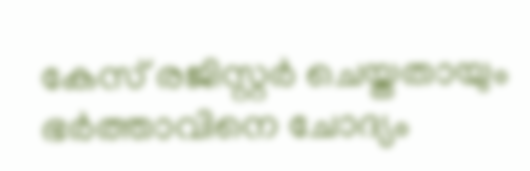കേസ് രജിസ്റ്റര്‍ ചെയ്തതായും ഭര്‍ത്താവിനെ ചോദ്യം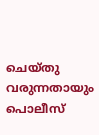ചെയ്തു വരുന്നതായും പൊലീസ്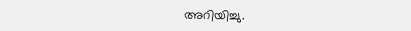അറിയിച്ചു.